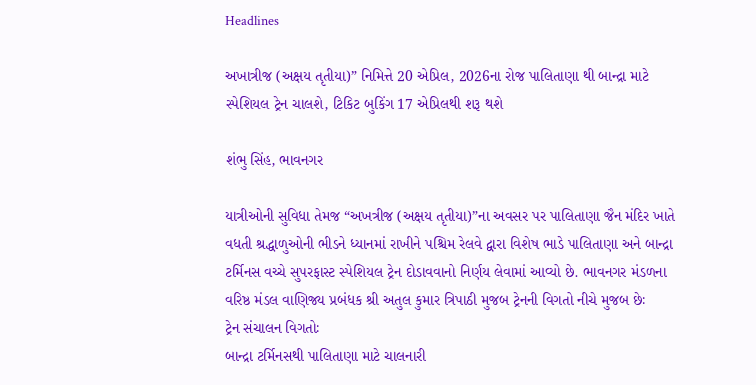Headlines

અખાત્રીજ (અક્ષય તૃતીયા)” નિમિત્તે 20 એપ્રિલ, 2026ના રોજ પાલિતાણા થી બાન્દ્રા માટે સ્પેશિયલ ટ્રેન ચાલશે, ટિકિટ બુકિંગ 17 એપ્રિલથી શરૂ થશે

શંભુ સિંહ, ભાવનગર

યાત્રીઓની સુવિધા તેમજ “અખત્રીજ (અક્ષય તૃતીયા)”ના અવસર પર પાલિતાણા જૈન મંદિર ખાતે વધતી શ્રદ્ધાળુઓની ભીડને ધ્યાનમાં રાખીને પશ્ચિમ રેલવે દ્વારા વિશેષ ભાડે પાલિતાણા અને બાન્દ્રા ટર્મિનસ વચ્ચે સુપરફાસ્ટ સ્પેશિયલ ટ્રેન દોડાવવાનો નિર્ણય લેવામાં આવ્યો છે. ભાવનગર મંડળના વરિષ્ઠ મંડલ વાણિજ્ય પ્રબંધક શ્રી અતુલ કુમાર ત્રિપાઠી મુજબ ટ્રેનની વિગતો નીચે મુજબ છેઃ
ટ્રેન સંચાલન વિગતોઃ
બાન્દ્રા ટર્મિનસથી પાલિતાણા માટે ચાલનારી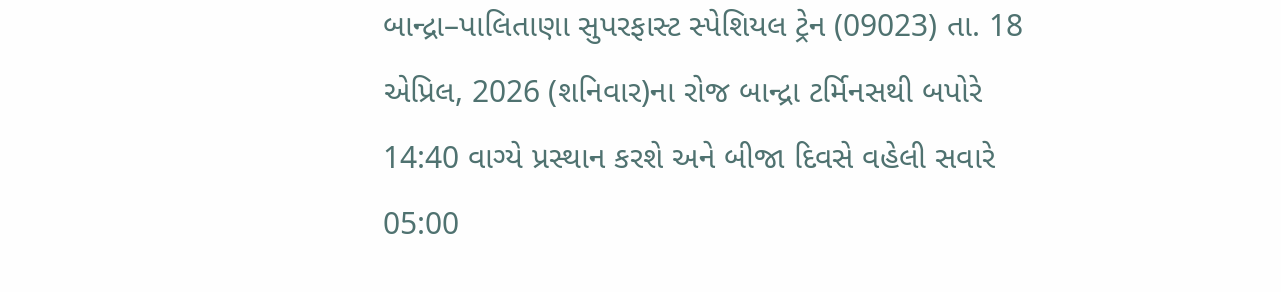બાન્દ્રા–પાલિતાણા સુપરફાસ્ટ સ્પેશિયલ ટ્રેન (09023) તા. 18 એપ્રિલ, 2026 (શનિવાર)ના રોજ બાન્દ્રા ટર્મિનસથી બપોરે 14:40 વાગ્યે પ્રસ્થાન કરશે અને બીજા દિવસે વહેલી સવારે 05:00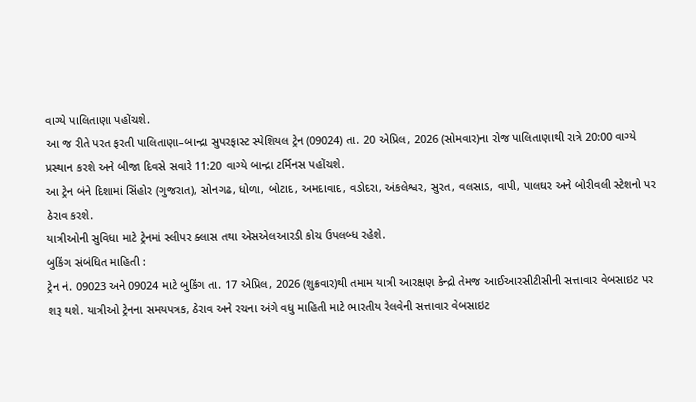વાગ્યે પાલિતાણા પહોંચશે.
આ જ રીતે પરત ફરતી પાલિતાણા–બાન્દ્રા સુપરફાસ્ટ સ્પેશિયલ ટ્રેન (09024) તા. 20 એપ્રિલ, 2026 (સોમવાર)ના રોજ પાલિતાણાથી રાત્રે 20:00 વાગ્યે પ્રસ્થાન કરશે અને બીજા દિવસે સવારે 11:20 વાગ્યે બાન્દ્રા ટર્મિનસ પહોંચશે.
આ ટ્રેન બંને દિશામાં સિંહોર (ગુજરાત), સોનગઢ, ધોળા, બોટાદ, અમદાવાદ, વડોદરા, અંકલેશ્વર, સુરત, વલસાડ, વાપી, પાલઘર અને બોરીવલી સ્ટેશનો પર ઠેરાવ કરશે.
યાત્રીઓની સુવિધા માટે ટ્રેનમાં સ્લીપર ક્લાસ તથા એસએલઆરડી કોચ ઉપલબ્ધ રહેશે.
બુકિંગ સંબંધિત માહિતી :
ટ્રેન નં. 09023 અને 09024 માટે બુકિંગ તા. 17 એપ્રિલ, 2026 (શુક્રવાર)થી તમામ યાત્રી આરક્ષણ કેન્દ્રો તેમજ આઈઆરસીટીસીની સત્તાવાર વેબસાઇટ પર શરૂ થશે. યાત્રીઓ ટ્રેનના સમયપત્રક, ઠેરાવ અને રચના અંગે વધુ માહિતી માટે ભારતીય રેલવેની સત્તાવાર વેબસાઇટ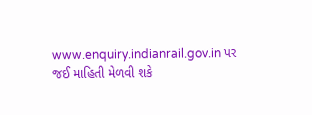www.enquiry.indianrail.gov.in પર જઈ માહિતી મેળવી શકે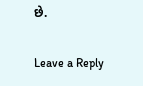છે.

Leave a Reply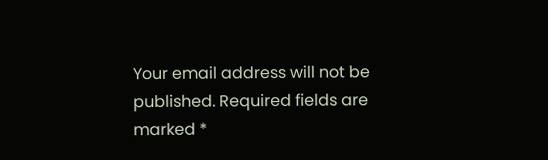Your email address will not be published. Required fields are marked *